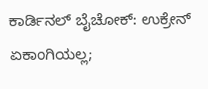ಕಾರ್ಡಿನಲ್ ಬೈಚೋಕ್: ಉಕ್ರೇನ್ ಏಕಾಂಗಿಯಲ್ಲ;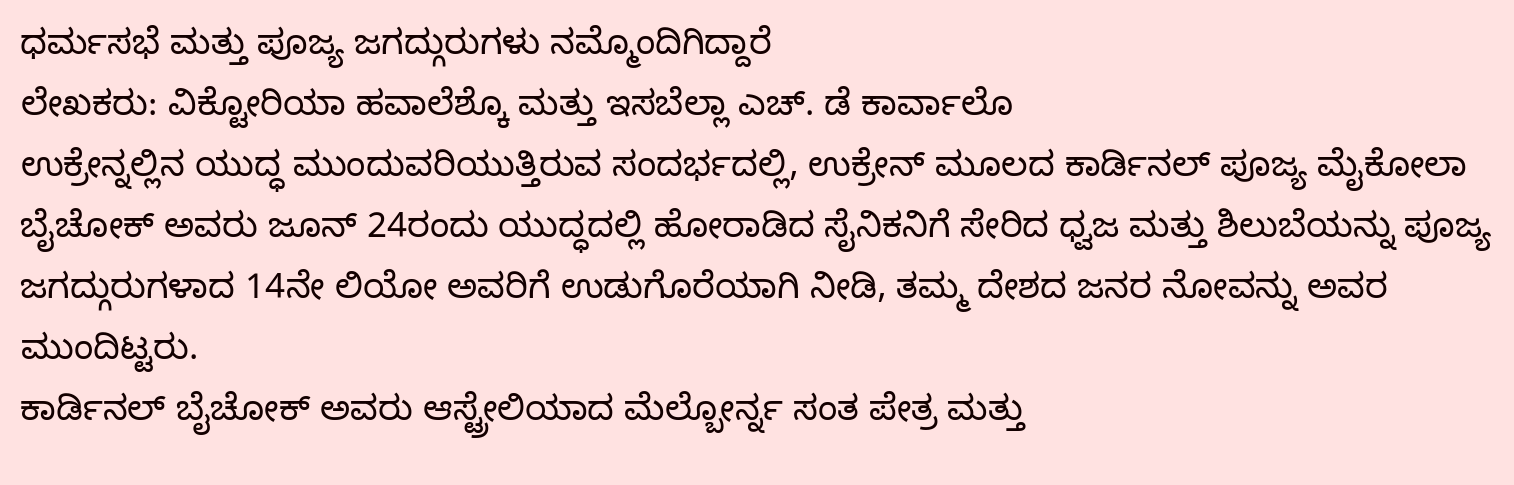ಧರ್ಮಸಭೆ ಮತ್ತು ಪೂಜ್ಯ ಜಗದ್ಗುರುಗಳು ನಮ್ಮೊಂದಿಗಿದ್ದಾರೆ
ಲೇಖಕರು: ವಿಕ್ಟೋರಿಯಾ ಹವಾಲೆಶ್ಕೊ ಮತ್ತು ಇಸಬೆಲ್ಲಾ ಎಚ್. ಡೆ ಕಾರ್ವಾಲೊ
ಉಕ್ರೇನ್ನಲ್ಲಿನ ಯುದ್ಧ ಮುಂದುವರಿಯುತ್ತಿರುವ ಸಂದರ್ಭದಲ್ಲಿ, ಉಕ್ರೇನ್ ಮೂಲದ ಕಾರ್ಡಿನಲ್ ಪೂಜ್ಯ ಮೈಕೋಲಾ ಬೈಚೋಕ್ ಅವರು ಜೂನ್ 24ರಂದು ಯುದ್ಧದಲ್ಲಿ ಹೋರಾಡಿದ ಸೈನಿಕನಿಗೆ ಸೇರಿದ ಧ್ವಜ ಮತ್ತು ಶಿಲುಬೆಯನ್ನು ಪೂಜ್ಯ ಜಗದ್ಗುರುಗಳಾದ 14ನೇ ಲಿಯೋ ಅವರಿಗೆ ಉಡುಗೊರೆಯಾಗಿ ನೀಡಿ, ತಮ್ಮ ದೇಶದ ಜನರ ನೋವನ್ನು ಅವರ ಮುಂದಿಟ್ಟರು.
ಕಾರ್ಡಿನಲ್ ಬೈಚೋಕ್ ಅವರು ಆಸ್ಟ್ರೇಲಿಯಾದ ಮೆಲ್ಬೋರ್ನ್ನ ಸಂತ ಪೇತ್ರ ಮತ್ತು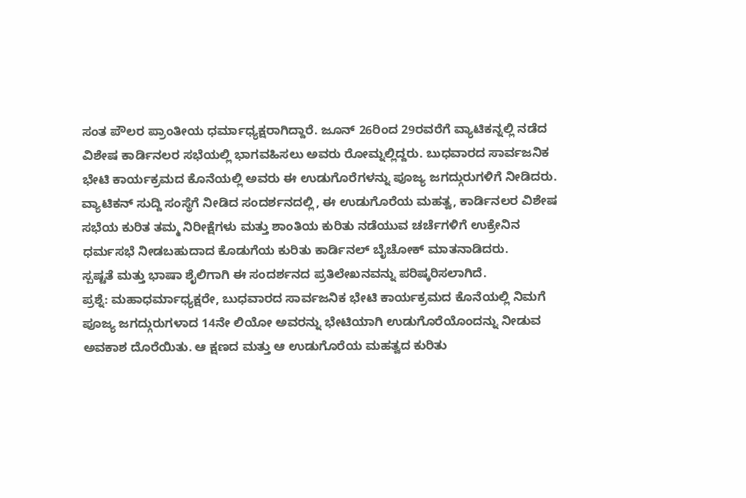ಸಂತ ಪೌಲರ ಪ್ರಾಂತೀಯ ಧರ್ಮಾಧ್ಯಕ್ಷರಾಗಿದ್ದಾರೆ. ಜೂನ್ 26ರಿಂದ 29ರವರೆಗೆ ವ್ಯಾಟಿಕನ್ನಲ್ಲಿ ನಡೆದ ವಿಶೇಷ ಕಾರ್ಡಿನಲರ ಸಭೆಯಲ್ಲಿ ಭಾಗವಹಿಸಲು ಅವರು ರೋಮ್ನಲ್ಲಿದ್ದರು. ಬುಧವಾರದ ಸಾರ್ವಜನಿಕ ಭೇಟಿ ಕಾರ್ಯಕ್ರಮದ ಕೊನೆಯಲ್ಲಿ ಅವರು ಈ ಉಡುಗೊರೆಗಳನ್ನು ಪೂಜ್ಯ ಜಗದ್ಗುರುಗಳಿಗೆ ನೀಡಿದರು.
ವ್ಯಾಟಿಕನ್ ಸುದ್ದಿ ಸಂಸ್ಥೆಗೆ ನೀಡಿದ ಸಂದರ್ಶನದಲ್ಲಿ, ಈ ಉಡುಗೊರೆಯ ಮಹತ್ವ, ಕಾರ್ಡಿನಲರ ವಿಶೇಷ ಸಭೆಯ ಕುರಿತ ತಮ್ಮ ನಿರೀಕ್ಷೆಗಳು ಮತ್ತು ಶಾಂತಿಯ ಕುರಿತು ನಡೆಯುವ ಚರ್ಚೆಗಳಿಗೆ ಉಕ್ರೇನಿನ ಧರ್ಮಸಭೆ ನೀಡಬಹುದಾದ ಕೊಡುಗೆಯ ಕುರಿತು ಕಾರ್ಡಿನಲ್ ಬೈಚೋಕ್ ಮಾತನಾಡಿದರು.
ಸ್ಪಷ್ಟತೆ ಮತ್ತು ಭಾಷಾ ಶೈಲಿಗಾಗಿ ಈ ಸಂದರ್ಶನದ ಪ್ರತಿಲೇಖನವನ್ನು ಪರಿಷ್ಕರಿಸಲಾಗಿದೆ.
ಪ್ರಶ್ನೆ: ಮಹಾಧರ್ಮಾಧ್ಯಕ್ಷರೇ, ಬುಧವಾರದ ಸಾರ್ವಜನಿಕ ಭೇಟಿ ಕಾರ್ಯಕ್ರಮದ ಕೊನೆಯಲ್ಲಿ ನಿಮಗೆ ಪೂಜ್ಯ ಜಗದ್ಗುರುಗಳಾದ 14ನೇ ಲಿಯೋ ಅವರನ್ನು ಭೇಟಿಯಾಗಿ ಉಡುಗೊರೆಯೊಂದನ್ನು ನೀಡುವ ಅವಕಾಶ ದೊರೆಯಿತು. ಆ ಕ್ಷಣದ ಮತ್ತು ಆ ಉಡುಗೊರೆಯ ಮಹತ್ವದ ಕುರಿತು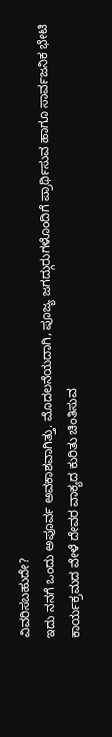ವಿವರಿಸಬಹುದೇ?
ಇದು ನನಗೆ ಒಂದು ಅಪೂರ್ವ ಅವಕಾಶವಾಗಿತ್ತು. ಮೊದಲನೆಯದಾಗಿ, ಪೂಜ್ಯ ಜಗದ್ಗುರುಗಳೊಂದಿಗೆ ಪ್ರಾರ್ಥಿಸುವ ಹಾಗೂ ಸಾರ್ವಜನಿಕ ಭೇಟಿ ಕಾರ್ಯಕ್ರಮದ ವೇಳೆ ದೇವರ ವಾಕ್ಯದ ಕುರಿತು ಚಿಂತಿಸುವ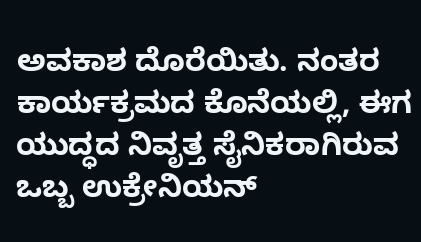ಅವಕಾಶ ದೊರೆಯಿತು. ನಂತರ ಕಾರ್ಯಕ್ರಮದ ಕೊನೆಯಲ್ಲಿ, ಈಗ ಯುದ್ಧದ ನಿವೃತ್ತ ಸೈನಿಕರಾಗಿರುವ ಒಬ್ಬ ಉಕ್ರೇನಿಯನ್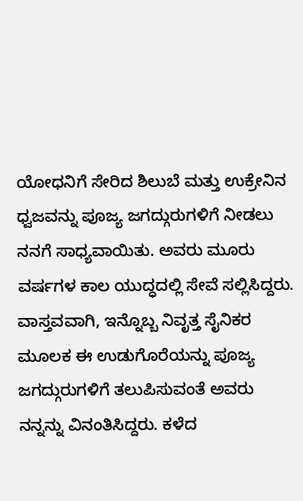ಯೋಧನಿಗೆ ಸೇರಿದ ಶಿಲುಬೆ ಮತ್ತು ಉಕ್ರೇನಿನ ಧ್ವಜವನ್ನು ಪೂಜ್ಯ ಜಗದ್ಗುರುಗಳಿಗೆ ನೀಡಲು ನನಗೆ ಸಾಧ್ಯವಾಯಿತು. ಅವರು ಮೂರು ವರ್ಷಗಳ ಕಾಲ ಯುದ್ಧದಲ್ಲಿ ಸೇವೆ ಸಲ್ಲಿಸಿದ್ದರು.
ವಾಸ್ತವವಾಗಿ, ಇನ್ನೊಬ್ಬ ನಿವೃತ್ತ ಸೈನಿಕರ ಮೂಲಕ ಈ ಉಡುಗೊರೆಯನ್ನು ಪೂಜ್ಯ ಜಗದ್ಗುರುಗಳಿಗೆ ತಲುಪಿಸುವಂತೆ ಅವರು ನನ್ನನ್ನು ವಿನಂತಿಸಿದ್ದರು. ಕಳೆದ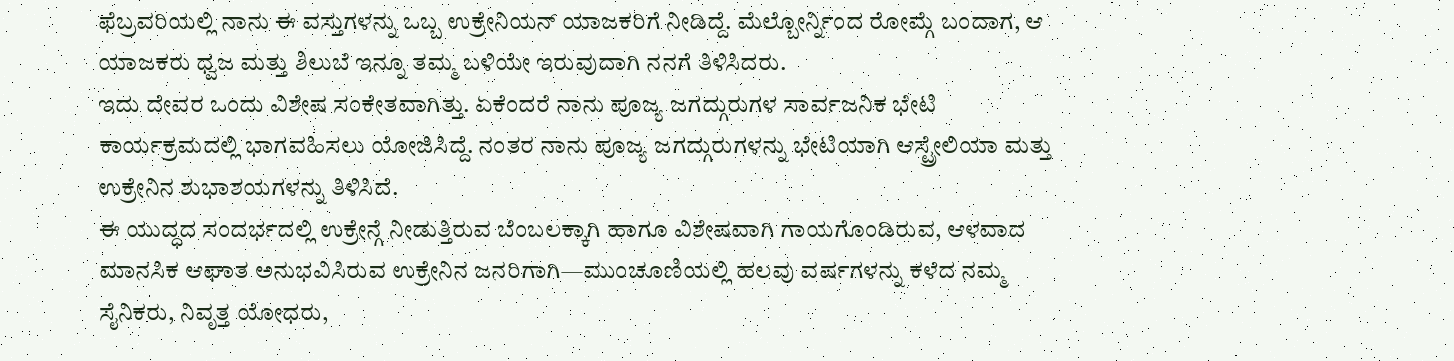ಫೆಬ್ರವರಿಯಲ್ಲಿ ನಾನು ಈ ವಸ್ತುಗಳನ್ನು ಒಬ್ಬ ಉಕ್ರೇನಿಯನ್ ಯಾಜಕರಿಗೆ ನೀಡಿದ್ದೆ. ಮೆಲ್ಬೋರ್ನ್ನಿಂದ ರೋಮ್ಗೆ ಬಂದಾಗ, ಆ ಯಾಜಕರು ಧ್ವಜ ಮತ್ತು ಶಿಲುಬೆ ಇನ್ನೂ ತಮ್ಮ ಬಳಿಯೇ ಇರುವುದಾಗಿ ನನಗೆ ತಿಳಿಸಿದರು.
ಇದು ದೇವರ ಒಂದು ವಿಶೇಷ ಸಂಕೇತವಾಗಿತ್ತು. ಏಕೆಂದರೆ ನಾನು ಪೂಜ್ಯ ಜಗದ್ಗುರುಗಳ ಸಾರ್ವಜನಿಕ ಭೇಟಿ ಕಾರ್ಯಕ್ರಮದಲ್ಲಿ ಭಾಗವಹಿಸಲು ಯೋಜಿಸಿದ್ದೆ. ನಂತರ ನಾನು ಪೂಜ್ಯ ಜಗದ್ಗುರುಗಳನ್ನು ಭೇಟಿಯಾಗಿ ಆಸ್ಟ್ರೇಲಿಯಾ ಮತ್ತು ಉಕ್ರೇನಿನ ಶುಭಾಶಯಗಳನ್ನು ತಿಳಿಸಿದೆ.
ಈ ಯುದ್ಧದ ಸಂದರ್ಭದಲ್ಲಿ ಉಕ್ರೇನ್ಗೆ ನೀಡುತ್ತಿರುವ ಬೆಂಬಲಕ್ಕಾಗಿ ಹಾಗೂ ವಿಶೇಷವಾಗಿ ಗಾಯಗೊಂಡಿರುವ, ಆಳವಾದ ಮಾನಸಿಕ ಆಘಾತ ಅನುಭವಿಸಿರುವ ಉಕ್ರೇನಿನ ಜನರಿಗಾಗಿ—ಮುಂಚೂಣಿಯಲ್ಲಿ ಹಲವು ವರ್ಷಗಳನ್ನು ಕಳೆದ ನಮ್ಮ ಸೈನಿಕರು, ನಿವೃತ್ತ ಯೋಧರು,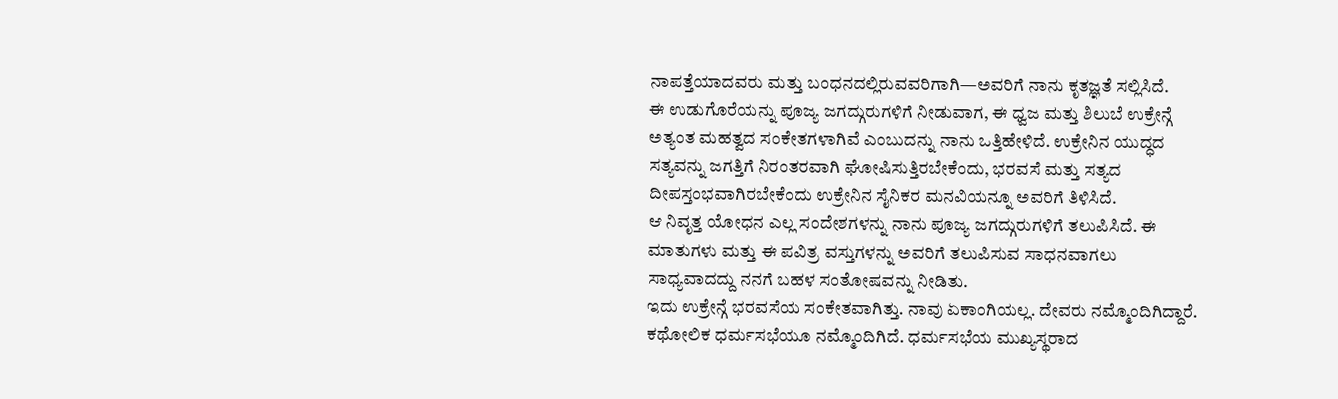ನಾಪತ್ತೆಯಾದವರು ಮತ್ತು ಬಂಧನದಲ್ಲಿರುವವರಿಗಾಗಿ—ಅವರಿಗೆ ನಾನು ಕೃತಜ್ಞತೆ ಸಲ್ಲಿಸಿದೆ.
ಈ ಉಡುಗೊರೆಯನ್ನು ಪೂಜ್ಯ ಜಗದ್ಗುರುಗಳಿಗೆ ನೀಡುವಾಗ, ಈ ಧ್ವಜ ಮತ್ತು ಶಿಲುಬೆ ಉಕ್ರೇನ್ಗೆ ಅತ್ಯಂತ ಮಹತ್ವದ ಸಂಕೇತಗಳಾಗಿವೆ ಎಂಬುದನ್ನು ನಾನು ಒತ್ತಿಹೇಳಿದೆ. ಉಕ್ರೇನಿನ ಯುದ್ಧದ ಸತ್ಯವನ್ನು ಜಗತ್ತಿಗೆ ನಿರಂತರವಾಗಿ ಘೋಷಿಸುತ್ತಿರಬೇಕೆಂದು, ಭರವಸೆ ಮತ್ತು ಸತ್ಯದ ದೀಪಸ್ತಂಭವಾಗಿರಬೇಕೆಂದು ಉಕ್ರೇನಿನ ಸೈನಿಕರ ಮನವಿಯನ್ನೂ ಅವರಿಗೆ ತಿಳಿಸಿದೆ.
ಆ ನಿವೃತ್ತ ಯೋಧನ ಎಲ್ಲ ಸಂದೇಶಗಳನ್ನು ನಾನು ಪೂಜ್ಯ ಜಗದ್ಗುರುಗಳಿಗೆ ತಲುಪಿಸಿದೆ. ಈ ಮಾತುಗಳು ಮತ್ತು ಈ ಪವಿತ್ರ ವಸ್ತುಗಳನ್ನು ಅವರಿಗೆ ತಲುಪಿಸುವ ಸಾಧನವಾಗಲು ಸಾಧ್ಯವಾದದ್ದು ನನಗೆ ಬಹಳ ಸಂತೋಷವನ್ನು ನೀಡಿತು.
ಇದು ಉಕ್ರೇನ್ಗೆ ಭರವಸೆಯ ಸಂಕೇತವಾಗಿತ್ತು. ನಾವು ಏಕಾಂಗಿಯಲ್ಲ. ದೇವರು ನಮ್ಮೊಂದಿಗಿದ್ದಾರೆ. ಕಥೋಲಿಕ ಧರ್ಮಸಭೆಯೂ ನಮ್ಮೊಂದಿಗಿದೆ. ಧರ್ಮಸಭೆಯ ಮುಖ್ಯಸ್ಥರಾದ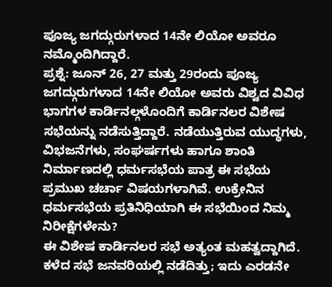ಪೂಜ್ಯ ಜಗದ್ಗುರುಗಳಾದ 14ನೇ ಲಿಯೋ ಅವರೂ ನಮ್ಮೊಂದಿಗಿದ್ದಾರೆ.
ಪ್ರಶ್ನೆ: ಜೂನ್ 26, 27 ಮತ್ತು 29ರಂದು ಪೂಜ್ಯ ಜಗದ್ಗುರುಗಳಾದ 14ನೇ ಲಿಯೋ ಅವರು ವಿಶ್ವದ ವಿವಿಧ ಭಾಗಗಳ ಕಾರ್ಡಿನಲ್ಗಳೊಂದಿಗೆ ಕಾರ್ಡಿನಲರ ವಿಶೇಷ ಸಭೆಯನ್ನು ನಡೆಸುತ್ತಿದ್ದಾರೆ. ನಡೆಯುತ್ತಿರುವ ಯುದ್ಧಗಳು, ವಿಭಜನೆಗಳು, ಸಂಘರ್ಷಗಳು ಹಾಗೂ ಶಾಂತಿ ನಿರ್ಮಾಣದಲ್ಲಿ ಧರ್ಮಸಭೆಯ ಪಾತ್ರ ಈ ಸಭೆಯ ಪ್ರಮುಖ ಚರ್ಚಾ ವಿಷಯಗಳಾಗಿವೆ. ಉಕ್ರೇನಿನ ಧರ್ಮಸಭೆಯ ಪ್ರತಿನಿಧಿಯಾಗಿ ಈ ಸಭೆಯಿಂದ ನಿಮ್ಮ ನಿರೀಕ್ಷೆಗಳೇನು?
ಈ ವಿಶೇಷ ಕಾರ್ಡಿನಲರ ಸಭೆ ಅತ್ಯಂತ ಮಹತ್ವದ್ದಾಗಿದೆ. ಕಳೆದ ಸಭೆ ಜನವರಿಯಲ್ಲಿ ನಡೆದಿತ್ತು; ಇದು ಎರಡನೇ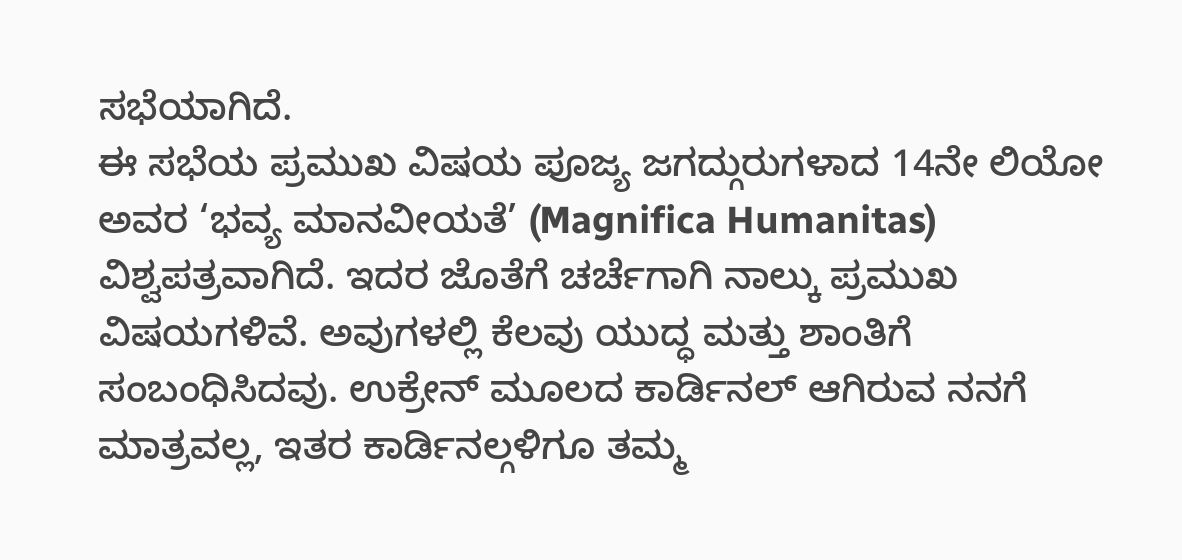ಸಭೆಯಾಗಿದೆ.
ಈ ಸಭೆಯ ಪ್ರಮುಖ ವಿಷಯ ಪೂಜ್ಯ ಜಗದ್ಗುರುಗಳಾದ 14ನೇ ಲಿಯೋ ಅವರ ‘ಭವ್ಯ ಮಾನವೀಯತೆ’ (Magnifica Humanitas) ವಿಶ್ವಪತ್ರವಾಗಿದೆ. ಇದರ ಜೊತೆಗೆ ಚರ್ಚೆಗಾಗಿ ನಾಲ್ಕು ಪ್ರಮುಖ ವಿಷಯಗಳಿವೆ. ಅವುಗಳಲ್ಲಿ ಕೆಲವು ಯುದ್ಧ ಮತ್ತು ಶಾಂತಿಗೆ ಸಂಬಂಧಿಸಿದವು. ಉಕ್ರೇನ್ ಮೂಲದ ಕಾರ್ಡಿನಲ್ ಆಗಿರುವ ನನಗೆ ಮಾತ್ರವಲ್ಲ, ಇತರ ಕಾರ್ಡಿನಲ್ಗಳಿಗೂ ತಮ್ಮ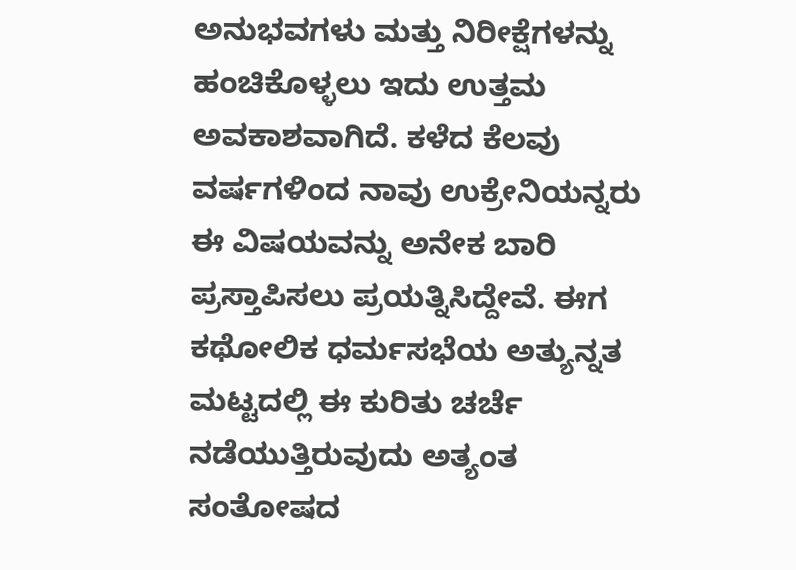ಅನುಭವಗಳು ಮತ್ತು ನಿರೀಕ್ಷೆಗಳನ್ನು ಹಂಚಿಕೊಳ್ಳಲು ಇದು ಉತ್ತಮ ಅವಕಾಶವಾಗಿದೆ. ಕಳೆದ ಕೆಲವು ವರ್ಷಗಳಿಂದ ನಾವು ಉಕ್ರೇನಿಯನ್ನರು ಈ ವಿಷಯವನ್ನು ಅನೇಕ ಬಾರಿ ಪ್ರಸ್ತಾಪಿಸಲು ಪ್ರಯತ್ನಿಸಿದ್ದೇವೆ. ಈಗ ಕಥೋಲಿಕ ಧರ್ಮಸಭೆಯ ಅತ್ಯುನ್ನತ ಮಟ್ಟದಲ್ಲಿ ಈ ಕುರಿತು ಚರ್ಚೆ ನಡೆಯುತ್ತಿರುವುದು ಅತ್ಯಂತ ಸಂತೋಷದ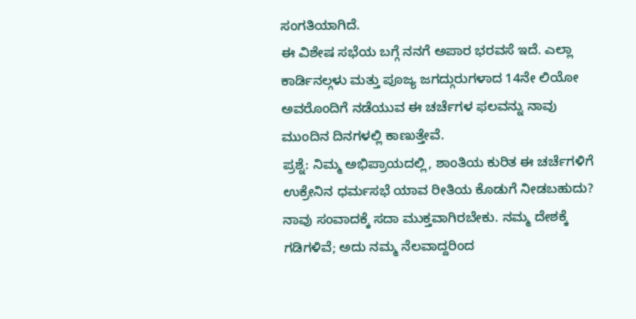ಸಂಗತಿಯಾಗಿದೆ.
ಈ ವಿಶೇಷ ಸಭೆಯ ಬಗ್ಗೆ ನನಗೆ ಅಪಾರ ಭರವಸೆ ಇದೆ. ಎಲ್ಲಾ ಕಾರ್ಡಿನಲ್ಗಳು ಮತ್ತು ಪೂಜ್ಯ ಜಗದ್ಗುರುಗಳಾದ 14ನೇ ಲಿಯೋ ಅವರೊಂದಿಗೆ ನಡೆಯುವ ಈ ಚರ್ಚೆಗಳ ಫಲವನ್ನು ನಾವು ಮುಂದಿನ ದಿನಗಳಲ್ಲಿ ಕಾಣುತ್ತೇವೆ.
ಪ್ರಶ್ನೆ: ನಿಮ್ಮ ಅಭಿಪ್ರಾಯದಲ್ಲಿ, ಶಾಂತಿಯ ಕುರಿತ ಈ ಚರ್ಚೆಗಳಿಗೆ ಉಕ್ರೇನಿನ ಧರ್ಮಸಭೆ ಯಾವ ರೀತಿಯ ಕೊಡುಗೆ ನೀಡಬಹುದು?
ನಾವು ಸಂವಾದಕ್ಕೆ ಸದಾ ಮುಕ್ತವಾಗಿರಬೇಕು. ನಮ್ಮ ದೇಶಕ್ಕೆ ಗಡಿಗಳಿವೆ; ಅದು ನಮ್ಮ ನೆಲವಾದ್ದರಿಂದ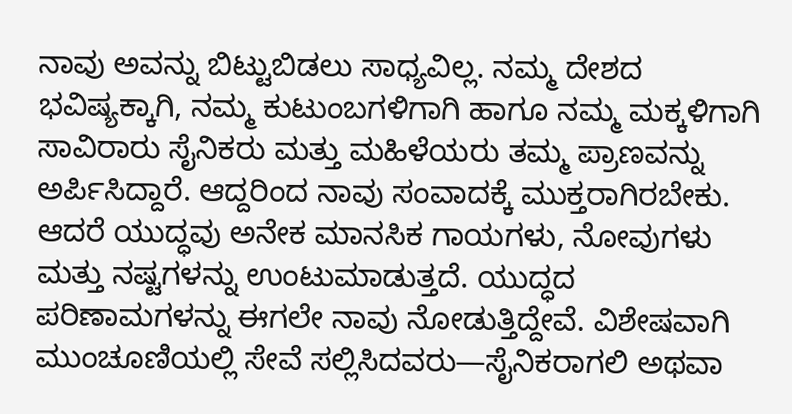ನಾವು ಅವನ್ನು ಬಿಟ್ಟುಬಿಡಲು ಸಾಧ್ಯವಿಲ್ಲ. ನಮ್ಮ ದೇಶದ ಭವಿಷ್ಯಕ್ಕಾಗಿ, ನಮ್ಮ ಕುಟುಂಬಗಳಿಗಾಗಿ ಹಾಗೂ ನಮ್ಮ ಮಕ್ಕಳಿಗಾಗಿ ಸಾವಿರಾರು ಸೈನಿಕರು ಮತ್ತು ಮಹಿಳೆಯರು ತಮ್ಮ ಪ್ರಾಣವನ್ನು ಅರ್ಪಿಸಿದ್ದಾರೆ. ಆದ್ದರಿಂದ ನಾವು ಸಂವಾದಕ್ಕೆ ಮುಕ್ತರಾಗಿರಬೇಕು. ಆದರೆ ಯುದ್ಧವು ಅನೇಕ ಮಾನಸಿಕ ಗಾಯಗಳು, ನೋವುಗಳು ಮತ್ತು ನಷ್ಟಗಳನ್ನು ಉಂಟುಮಾಡುತ್ತದೆ. ಯುದ್ಧದ ಪರಿಣಾಮಗಳನ್ನು ಈಗಲೇ ನಾವು ನೋಡುತ್ತಿದ್ದೇವೆ. ವಿಶೇಷವಾಗಿ ಮುಂಚೂಣಿಯಲ್ಲಿ ಸೇವೆ ಸಲ್ಲಿಸಿದವರು—ಸೈನಿಕರಾಗಲಿ ಅಥವಾ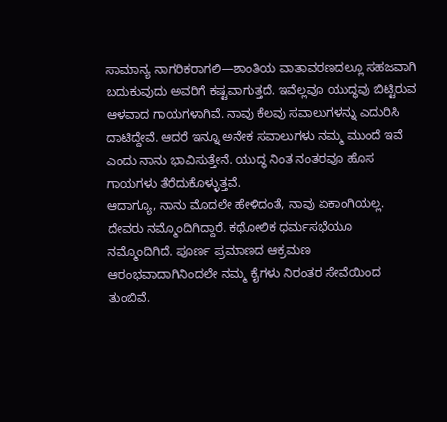ಸಾಮಾನ್ಯ ನಾಗರಿಕರಾಗಲಿ—ಶಾಂತಿಯ ವಾತಾವರಣದಲ್ಲೂ ಸಹಜವಾಗಿ ಬದುಕುವುದು ಅವರಿಗೆ ಕಷ್ಟವಾಗುತ್ತದೆ. ಇವೆಲ್ಲವೂ ಯುದ್ಧವು ಬಿಟ್ಟಿರುವ ಆಳವಾದ ಗಾಯಗಳಾಗಿವೆ. ನಾವು ಕೆಲವು ಸವಾಲುಗಳನ್ನು ಎದುರಿಸಿ ದಾಟಿದ್ದೇವೆ. ಆದರೆ ಇನ್ನೂ ಅನೇಕ ಸವಾಲುಗಳು ನಮ್ಮ ಮುಂದೆ ಇವೆ ಎಂದು ನಾನು ಭಾವಿಸುತ್ತೇನೆ. ಯುದ್ಧ ನಿಂತ ನಂತರವೂ ಹೊಸ ಗಾಯಗಳು ತೆರೆದುಕೊಳ್ಳುತ್ತವೆ.
ಆದಾಗ್ಯೂ, ನಾನು ಮೊದಲೇ ಹೇಳಿದಂತೆ, ನಾವು ಏಕಾಂಗಿಯಲ್ಲ. ದೇವರು ನಮ್ಮೊಂದಿಗಿದ್ದಾರೆ. ಕಥೋಲಿಕ ಧರ್ಮಸಭೆಯೂ ನಮ್ಮೊಂದಿಗಿದೆ. ಪೂರ್ಣ ಪ್ರಮಾಣದ ಆಕ್ರಮಣ ಆರಂಭವಾದಾಗಿನಿಂದಲೇ ನಮ್ಮ ಕೈಗಳು ನಿರಂತರ ಸೇವೆಯಿಂದ ತುಂಬಿವೆ.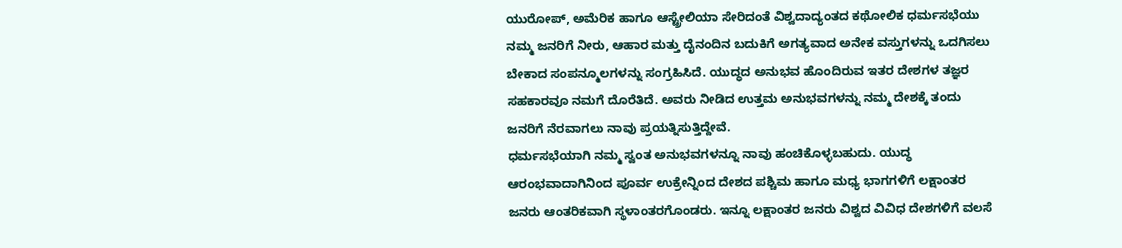ಯುರೋಪ್, ಅಮೆರಿಕ ಹಾಗೂ ಆಸ್ಟ್ರೇಲಿಯಾ ಸೇರಿದಂತೆ ವಿಶ್ವದಾದ್ಯಂತದ ಕಥೋಲಿಕ ಧರ್ಮಸಭೆಯು ನಮ್ಮ ಜನರಿಗೆ ನೀರು, ಆಹಾರ ಮತ್ತು ದೈನಂದಿನ ಬದುಕಿಗೆ ಅಗತ್ಯವಾದ ಅನೇಕ ವಸ್ತುಗಳನ್ನು ಒದಗಿಸಲು ಬೇಕಾದ ಸಂಪನ್ಮೂಲಗಳನ್ನು ಸಂಗ್ರಹಿಸಿದೆ. ಯುದ್ಧದ ಅನುಭವ ಹೊಂದಿರುವ ಇತರ ದೇಶಗಳ ತಜ್ಞರ ಸಹಕಾರವೂ ನಮಗೆ ದೊರೆತಿದೆ. ಅವರು ನೀಡಿದ ಉತ್ತಮ ಅನುಭವಗಳನ್ನು ನಮ್ಮ ದೇಶಕ್ಕೆ ತಂದು ಜನರಿಗೆ ನೆರವಾಗಲು ನಾವು ಪ್ರಯತ್ನಿಸುತ್ತಿದ್ದೇವೆ.
ಧರ್ಮಸಭೆಯಾಗಿ ನಮ್ಮ ಸ್ವಂತ ಅನುಭವಗಳನ್ನೂ ನಾವು ಹಂಚಿಕೊಳ್ಳಬಹುದು. ಯುದ್ಧ ಆರಂಭವಾದಾಗಿನಿಂದ ಪೂರ್ವ ಉಕ್ರೇನ್ನಿಂದ ದೇಶದ ಪಶ್ಚಿಮ ಹಾಗೂ ಮಧ್ಯ ಭಾಗಗಳಿಗೆ ಲಕ್ಷಾಂತರ ಜನರು ಆಂತರಿಕವಾಗಿ ಸ್ಥಳಾಂತರಗೊಂಡರು. ಇನ್ನೂ ಲಕ್ಷಾಂತರ ಜನರು ವಿಶ್ವದ ವಿವಿಧ ದೇಶಗಳಿಗೆ ವಲಸೆ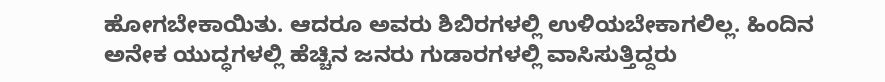ಹೋಗಬೇಕಾಯಿತು. ಆದರೂ ಅವರು ಶಿಬಿರಗಳಲ್ಲಿ ಉಳಿಯಬೇಕಾಗಲಿಲ್ಲ. ಹಿಂದಿನ ಅನೇಕ ಯುದ್ಧಗಳಲ್ಲಿ ಹೆಚ್ಚಿನ ಜನರು ಗುಡಾರಗಳಲ್ಲಿ ವಾಸಿಸುತ್ತಿದ್ದರು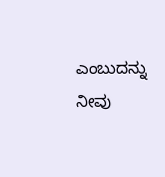ಎಂಬುದನ್ನು ನೀವು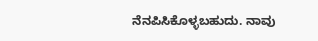ನೆನಪಿಸಿಕೊಳ್ಳಬಹುದು. ನಾವು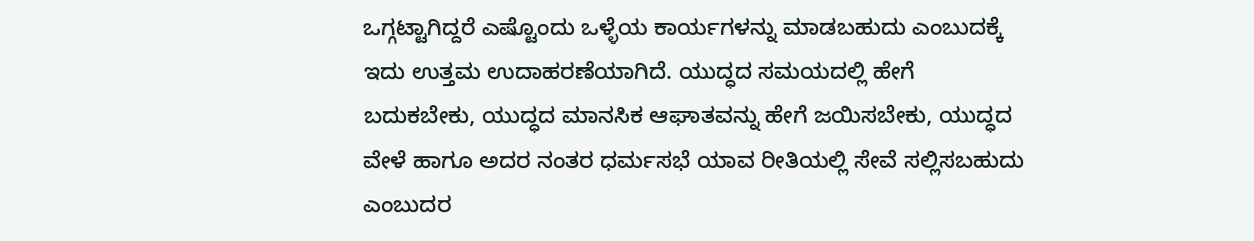ಒಗ್ಗಟ್ಟಾಗಿದ್ದರೆ ಎಷ್ಟೊಂದು ಒಳ್ಳೆಯ ಕಾರ್ಯಗಳನ್ನು ಮಾಡಬಹುದು ಎಂಬುದಕ್ಕೆ ಇದು ಉತ್ತಮ ಉದಾಹರಣೆಯಾಗಿದೆ. ಯುದ್ಧದ ಸಮಯದಲ್ಲಿ ಹೇಗೆ ಬದುಕಬೇಕು, ಯುದ್ಧದ ಮಾನಸಿಕ ಆಘಾತವನ್ನು ಹೇಗೆ ಜಯಿಸಬೇಕು, ಯುದ್ಧದ ವೇಳೆ ಹಾಗೂ ಅದರ ನಂತರ ಧರ್ಮಸಭೆ ಯಾವ ರೀತಿಯಲ್ಲಿ ಸೇವೆ ಸಲ್ಲಿಸಬಹುದು ಎಂಬುದರ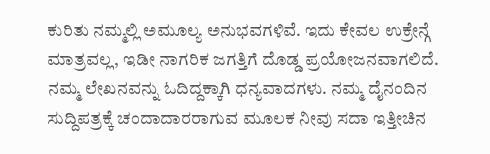ಕುರಿತು ನಮ್ಮಲ್ಲಿ ಅಮೂಲ್ಯ ಅನುಭವಗಳಿವೆ. ಇದು ಕೇವಲ ಉಕ್ರೇನ್ಗೆ ಮಾತ್ರವಲ್ಲ, ಇಡೀ ನಾಗರಿಕ ಜಗತ್ತಿಗೆ ದೊಡ್ಡ ಪ್ರಯೋಜನವಾಗಲಿದೆ.
ನಮ್ಮ ಲೇಖನವನ್ನು ಓದಿದ್ದಕ್ಕಾಗಿ ಧನ್ಯವಾದಗಳು. ನಮ್ಮ ದೈನಂದಿನ ಸುದ್ದಿಪತ್ರಕ್ಕೆ ಚಂದಾದಾರರಾಗುವ ಮೂಲಕ ನೀವು ಸದಾ ಇತ್ತೀಚಿನ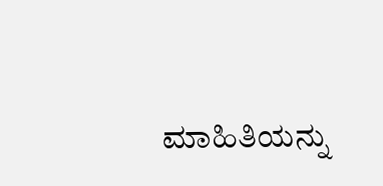ಮಾಹಿತಿಯನ್ನು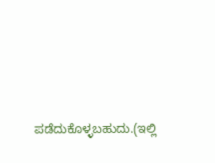ಪಡೆದುಕೊಳ್ಳಬಹುದು.(ಇಲ್ಲಿ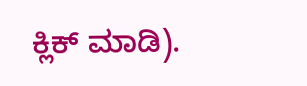ಕ್ಲಿಕ್ ಮಾಡಿ).